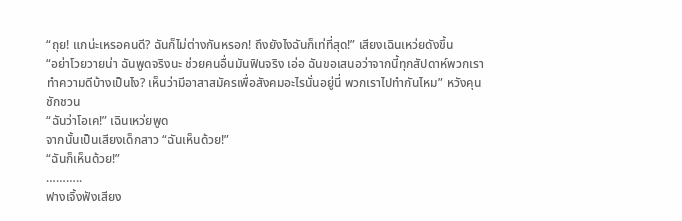“ถุย! แกน่ะเหรอคนดี? ฉันก็ไม่ต่างกันหรอก! ถึงยังไงฉันก็เท่ที่สุด!” เสียงเฉินเหว่ยดังขึ้น
“อย่าโวยวายน่า ฉันพูดจริงนะ ช่วยคนอื่นมันฟินจริง เอ่อ ฉันขอเสนอว่าจากนี้ทุกสัปดาห์พวกเราทำความดีบ้างเป็นไง? เห็นว่ามีอาสาสมัครเพื่อสังคมอะไรนั่นอยู่นี่ พวกเราไปทำกันไหม” หวังคุนชักชวน
“ฉันว่าโอเค!” เฉินเหว่ยพูด
จากนั้นเป็นเสียงเด็กสาว “ฉันเห็นด้วย!”
“ฉันก็เห็นด้วย!”
………..
ฟางเจิ้งฟังเสียง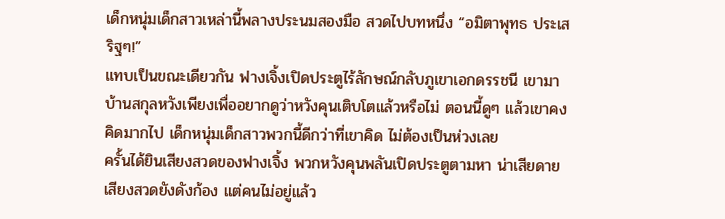เด็กหนุ่มเด็กสาวเหล่านี้พลางประนมสองมือ สวดไปบทหนึ่ง “อมิตาพุทธ ประเสริฐๆ!”
แทบเป็นขณะเดียวกัน ฟางเจิ้งเปิดประตูไร้ลักษณ์กลับภูเขาเอกดรรชนี เขามาบ้านสกุลหวังเพียงเพื่ออยากดูว่าหวังคุนเติบโตแล้วหรือไม่ ตอนนี้ดูๆ แล้วเขาคงคิดมากไป เด็กหนุ่มเด็กสาวพวกนี้ดีกว่าที่เขาคิด ไม่ต้องเป็นห่วงเลย
ครั้นได้ยินเสียงสวดของฟางเจิ้ง พวกหวังคุนพลันเปิดประตูตามหา น่าเสียดาย เสียงสวดยังดังก้อง แต่คนไม่อยู่แล้ว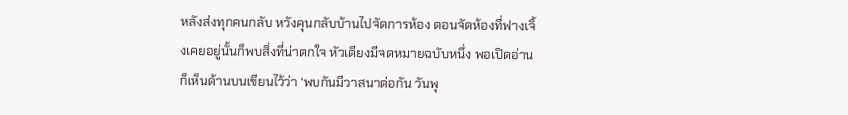หลังส่งทุกคนกลับ หวังคุนกลับบ้านไปจัดการห้อง ตอนจัดห้องที่ฟางเจิ้งเคยอยู่นั้นก็พบสิ่งที่น่าตกใจ หัวเตียงมีจดหมายฉบับหนึ่ง พอเปิดอ่านก็เห็นด้านบนเขียนไว้ว่า ‘พบกันมีวาสนาต่อกัน วันพุ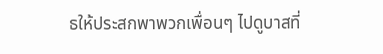ธให้ประสกพาพวกเพื่อนๆ ไปดูบาสที่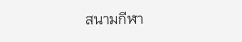สนามกีฬา